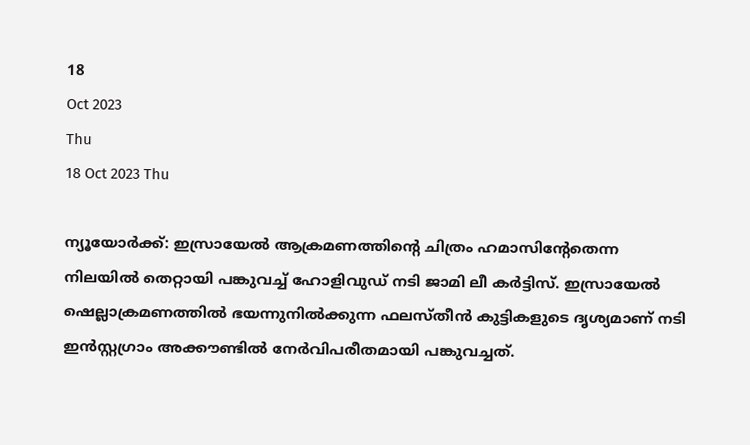18
Oct 2023
Thu
18 Oct 2023 Thu

ന്യൂയോർക്ക്: ഇസ്രായേൽ ആക്രമണത്തിന്റെ ചിത്രം ഹമാസിന്റേതെന്ന നിലയിൽ തെറ്റായി പങ്കുവച്ച് ഹോളിവുഡ് നടി ജാമി ലീ കർട്ടിസ്. ഇസ്രായേൽ ഷെല്ലാക്രമണത്തിൽ ഭയന്നുനിൽക്കുന്ന ഫലസ്തീൻ കുട്ടികളുടെ ദൃശ്യമാണ് നടി ഇൻസ്റ്റഗ്രാം അക്കൗണ്ടിൽ നേർവിപരീതമായി പങ്കുവച്ചത്.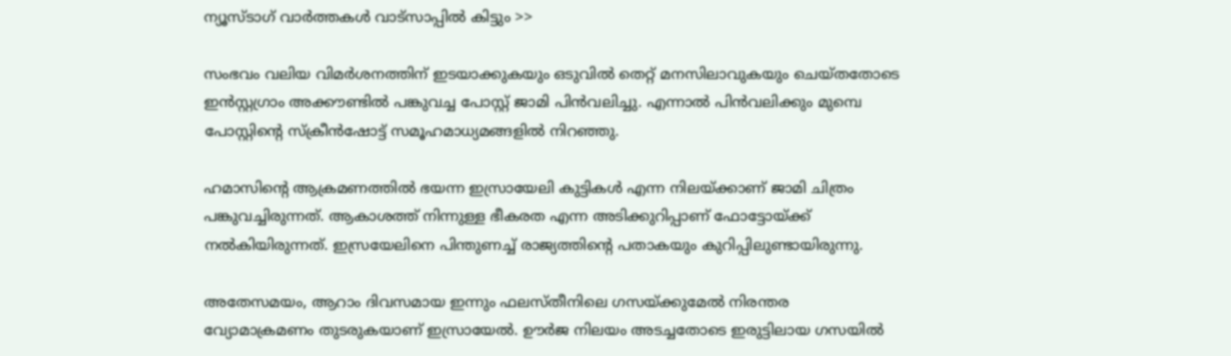ന്യൂസ്ടാഗ് വാര്‍ത്തകള്‍ വാട്‌സാപ്പില്‍ കിട്ടും >>

സംഭവം വലിയ വിമർശനത്തിന് ഇടയാക്കുകയും ഒടുവിൽ തെറ്റ് മനസിലാവുകയും ചെയ്തതോടെ ഇൻസ്റ്റഗ്രാം അക്കൗണ്ടിൽ പങ്കുവച്ച പോസ്റ്റ് ജാമി പിൻവലിച്ചു. എന്നാൽ പിൻവലിക്കും മുമ്പെ പോസ്റ്റിന്റെ സ്‌ക്രീൻഷോട്ട് സമൂഹമാധ്യമങ്ങളിൽ നിറഞ്ഞു.

ഹമാസിന്റെ ആക്രമണത്തിൽ ഭയന്ന ഇസ്രായേലി കുട്ടികൾ എന്ന നിലയ്ക്കാണ് ജാമി ചിത്രം പങ്കുവച്ചിരുന്നത്. ആകാശത്ത് നിന്നുള്ള ഭീകരത എന്ന അടിക്കുറിപ്പാണ് ഫോട്ടോയ്ക്ക് നൽകിയിരുന്നത്. ഇസ്രയേലിനെ പിന്തുണച്ച് രാജ്യത്തിന്റെ പതാകയും കുറിപ്പിലുണ്ടായിരുന്നു.

അതേസമയം, ആറാം ദിവസമായ ഇന്നും ഫലസ്തീനിലെ ഗസയ്ക്കുമേൽ നിരന്തര വ്യോമാക്രമണം തുടരുകയാണ് ഇസ്രായേൽ. ഊർജ നിലയം അടച്ചതോടെ ഇരുട്ടിലായ ഗസയിൽ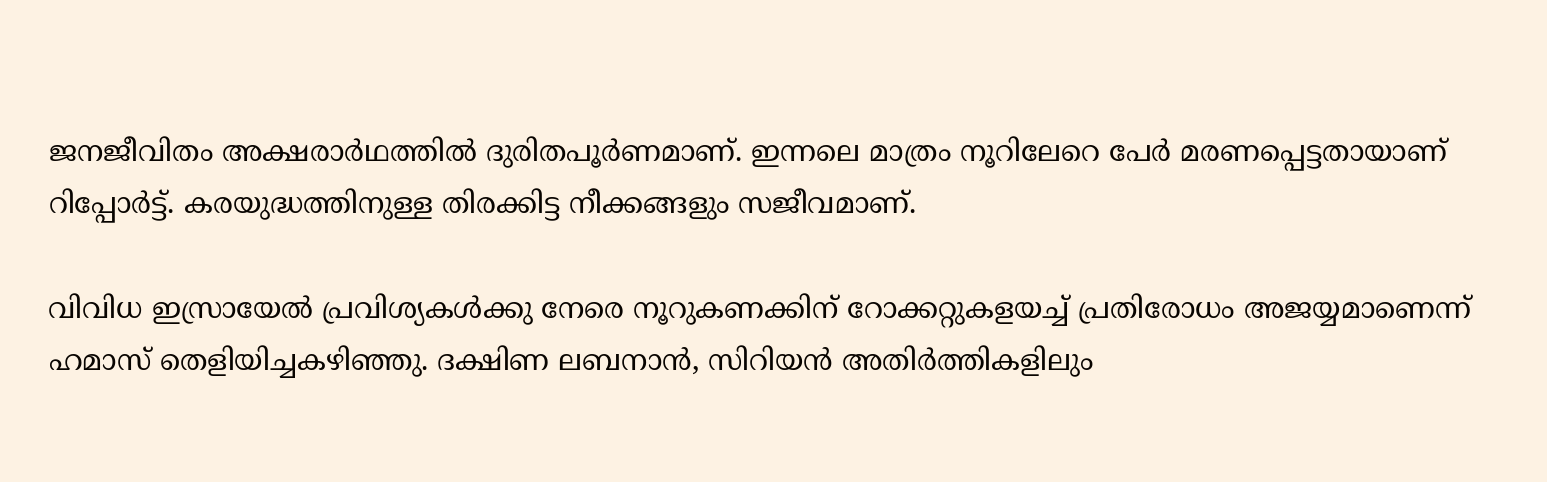ജനജീവിതം അക്ഷരാർഥത്തിൽ ദുരിതപൂർണമാണ്. ഇന്നലെ മാത്രം നൂറിലേറെ പേർ മരണപ്പെട്ടതായാണ് റിപ്പോർട്ട്. കരയുദ്ധത്തിനുള്ള തിരക്കിട്ട നീക്കങ്ങളും സജീവമാണ്.

വിവിധ ഇസ്രായേൽ പ്രവിശ്യകൾക്കു നേരെ നൂറുകണക്കിന് റോക്കറ്റുകളയച്ച് പ്രതിരോധം അജയ്യമാണെന്ന് ഹമാസ് തെളിയിച്ചകഴിഞ്ഞു. ദക്ഷിണ ലബനാൻ, സിറിയൻ അതിർത്തികളിലും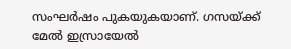സംഘർഷം പുകയുകയാണ്. ഗസയ്ക്ക് മേൽ ഇസ്രായേൽ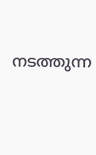നടത്തുന്ന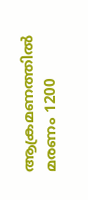ആക്രമണത്തിൽ മരണം 1200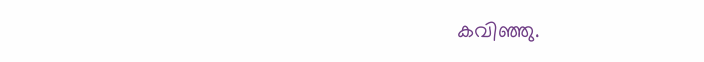കവിഞ്ഞു.